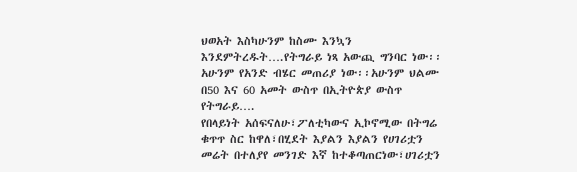ህወአት እስካሁንም ከስሙ እንኳን እንደምትረዱት….የትግራይ ነጻ አውጪ ግንባር ነው፡፡ አሁንም የአንድ ብሄር መጠሪያ ነው፡፡አሁንም ህልሙ በ50 እና 60 አመት ውስጥ በኢትዮጵያ ውስጥ የትግራይ….
የበላይነት አሰፍናለሁ፣ፖለቲካውና ኢኮኖሚው በትግሬ ቁጥጥ ስር ከዋለ፣በሂደት እያልን እያልን የሀገሪቷን መሬት በተለያየ መንገድ እኛ ከተቆጣጠርነው፣ሀገሪቷን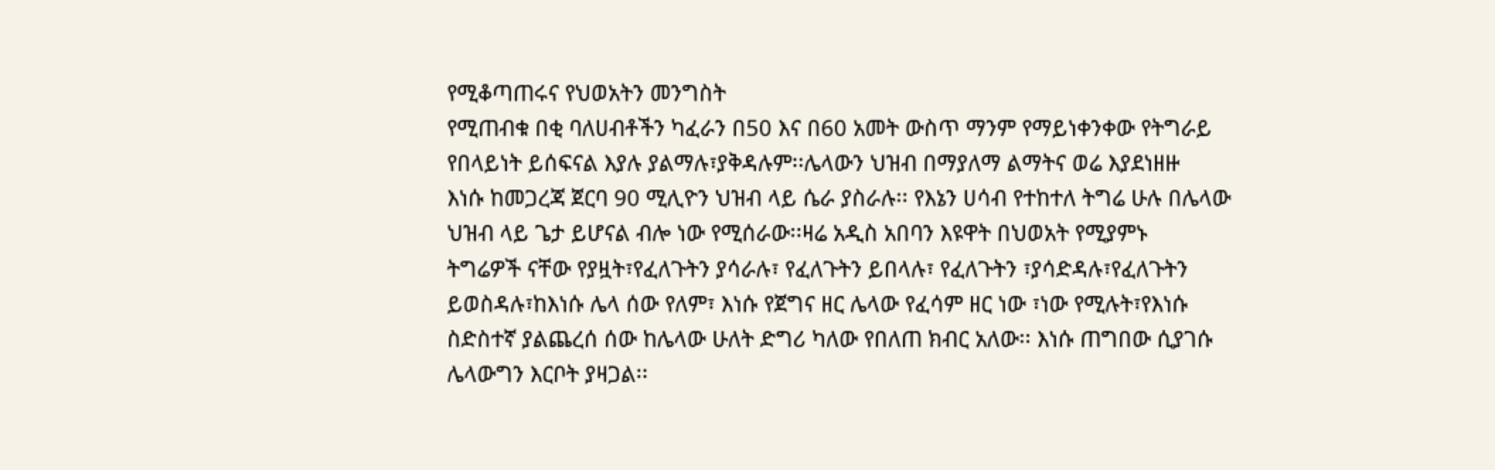የሚቆጣጠሩና የህወአትን መንግስት
የሚጠብቁ በቂ ባለሀብቶችን ካፈራን በ50 እና በ60 አመት ውስጥ ማንም የማይነቀንቀው የትግራይ የበላይነት ይሰፍናል እያሉ ያልማሉ፣ያቅዳሉም፡፡ሌላውን ህዝብ በማያለማ ልማትና ወሬ እያደነዘዙ
እነሱ ከመጋረጃ ጀርባ 90 ሚሊዮን ህዝብ ላይ ሴራ ያስራሉ፡፡ የእኔን ሀሳብ የተከተለ ትግሬ ሁሉ በሌላው ህዝብ ላይ ጌታ ይሆናል ብሎ ነው የሚሰራው፡፡ዛሬ አዲስ አበባን እዩዋት በህወአት የሚያምኑ
ትግሬዎች ናቸው የያዟት፣የፈለጉትን ያሳራሉ፣ የፈለጉትን ይበላሉ፣ የፈለጉትን ፣ያሳድዳሉ፣የፈለጉትን ይወስዳሉ፣ከእነሱ ሌላ ሰው የለም፣ እነሱ የጀግና ዘር ሌላው የፈሳም ዘር ነው ፣ነው የሚሉት፣የእነሱ
ስድስተኛ ያልጨረሰ ሰው ከሌላው ሁለት ድግሪ ካለው የበለጠ ክብር አለው፡፡ እነሱ ጠግበው ሲያገሱ ሌላውግን እርቦት ያዛጋል፡፡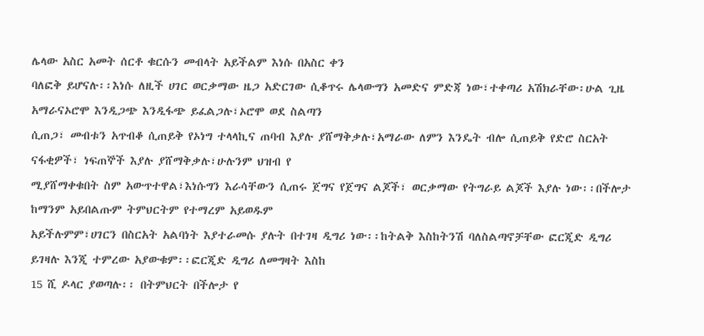ሌላው አስር አመት ሰርቶ ቁርሱን መብላት አይችልም እነሱ በአስር ቀን
ባለፎቅ ይሆናሉ፡፡እነሱ ለዚች ሀገር ወርቃማው ዜጋ አድርገው ሲቆጥሩ ሌላውግን አመድና ምድጃ ነው፣ተቀጣሪ አሽክራቸው፡ሁል ጊዜ አማራናኦሮሞ እንዲጋጭ እንዲፋጭ ይፈልጋሉ፣ኦሮሞ ወደ ስልጣን
ሲጠጋ፣ መብቱን አጥብቆ ሲጠይቅ የኦነግ ተላላኪና ጠባብ እያሉ ያሸማቅቃሉ፣አማራው ለምን እንዴት ብሎ ሲጠይቅ የድሮ ስርአት ናፋቂዎች፣ ነፍጠኞች እያሉ ያሸማቅቃሉ፣ሁሉንም ህዝብ የ
ሚያሸማቀቁበት ስም አውጥተዋል፣እነሱግን እራሳቸውን ሲጠሩ ጀግና የጀግና ልጆች፣ ወርቃማው የትግራይ ልጆች እያሉ ነው፡፡በችሎታ ከማንም አይበልጡም ትምህርትም የተማረም አይወዱም
አይችሉምም፣ሀገርን በስርአት አልባነት እያተራመሱ ያሉት በተገዛ ዲግሪ ነው፡፡ከትልቅ እስከትንሽ ባለስልጣኖቻቸው ፎርጂድ ዲግሪ ይገዛሉ እንጂ ተምረው አያውቁም፡፡ፎርጂድ ዲግሪ ለመግዛት እስከ
15 ሺ ዶላር ያወጣሉ፡፡ በትምህርት በችሎታ የ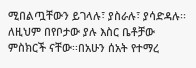ሚበልጧቸውን ይገላሉ፣ ያስራሉ፣ ያሳድዳሉ፡፡ለዚህም በየቦታው ያሉ እስር ቤቶቻው ምስክርች ናቸው፡፡በአሁን ሰአት የተማረ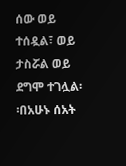ሰው ወይ ተሰዷል፣ ወይ
ታስሯል ወይ ደግሞ ተገሏል፡፡በአሁኑ ሰአት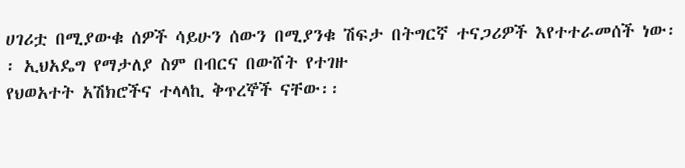ሀገሪቷ በሚያውቁ ሰዎች ሳይሁን ሰውን በሚያንቁ ሽፍታ በትግርኛ ተናጋሪዎች እየተተራመሰች ነው፡፡ ኢህአዴግ የማታለያ ስም በብርና በውሸት የተገዙ
የህወአተት አሽክሮችና ተላላኪ ቅጥረኞች ናቸው፡፡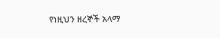የነዚህን ዘረኞች አላማ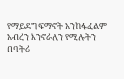የማይደግፍማኖት አንከፋፈልም አብረን እንኖራለን የሚሉትን በባትሪ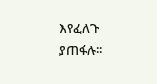እየፈለጉ ያጠፋሉ፡፡